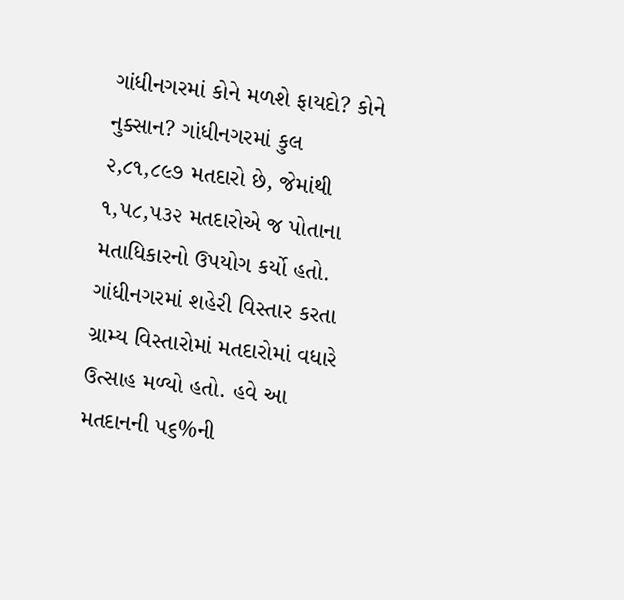ગાંધીનગરમાં કોને મળશે ફાયદો? કોને નુક્સાન? ગાંધીનગરમાં કુલ ૨,૮૧,૮૯૭ મતદારો છે, જેમાંથી ૧,૫૮,૫૩૨ મતદારોએ જ પોતાના મતાધિકારનો ઉપયોગ કર્યો હતો. ગાંધીનગરમાં શહેરી વિસ્તાર કરતા ગ્રામ્ય વિસ્તારોમાં મતદારોમાં વધારે ઉત્સાહ મળ્યો હતો. હવે આ મતદાનની ૫૬%ની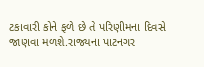ટકાવારી કોને ફળે છે તે પરિણીમના દિવસે જાણવા મળશે.રાજ્યના પાટનગર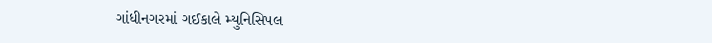ગાંધીનગરમાં ગઈકાલે મ્યુનિસિપલ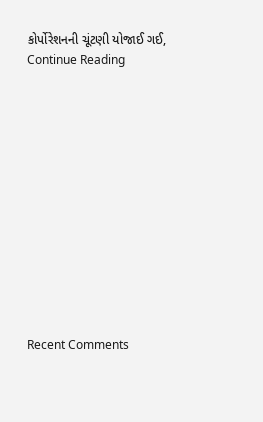કોર્પોરેશનની ચૂંટણી યોજાઈ ગઈ, Continue Reading













Recent Comments